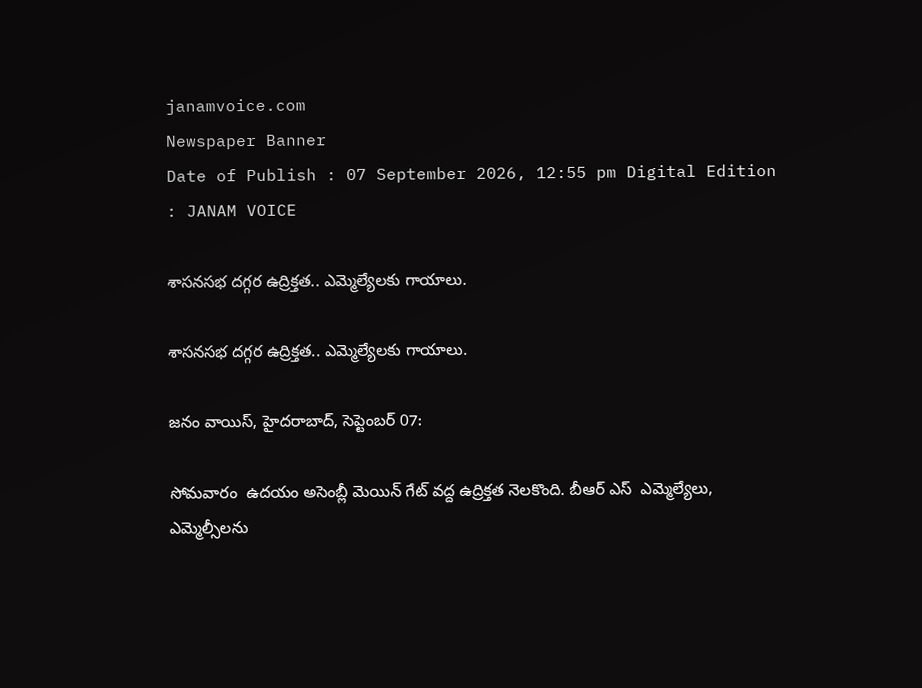janamvoice.com
Newspaper Banner
Date of Publish : 07 September 2026, 12:55 pm Digital Edition : JANAM VOICE

శాసనసభ దగ్గర ఉద్రిక్తత.. ఎమ్మెల్యేలకు గాయాలు.

శాసనసభ దగ్గర ఉద్రిక్తత.. ఎమ్మెల్యేలకు గాయాలు.

జనం వాయిస్, హైదరాబాద్, సెప్టెంబర్ 07:

సోమవారం  ఉదయం అసెంబ్లీ మెయిన్ గేట్ వద్ద ఉద్రిక్తత నెలకొంది. బీఆర్ ఎస్  ఎమ్మెల్యేలు, ఎమ్మెల్సీలను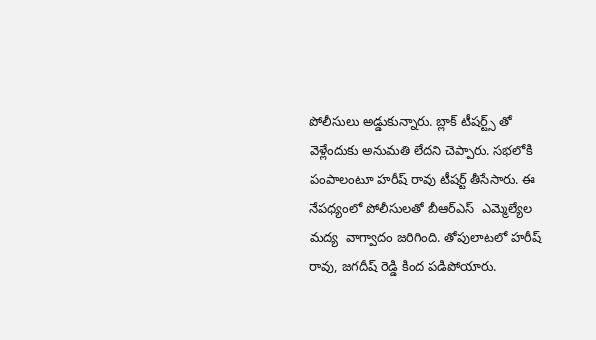పోలీసులు అడ్డుకున్నారు. బ్లాక్ టీషర్ట్స్ తో వెళ్లేందుకు అనుమతి లేదని చెప్పారు. సభలోకి పంపాలంటూ హరీష్ రావు టీషర్ట్ తీసేసారు. ఈ నేపధ్యంలో పోలీసులతో బీఆర్ఎస్  ఎమ్మెల్యేల మద్య  వాగ్వాదం జరిగింది. తోపులాటలో హరీష్ రావు, జగదీష్ రెడ్డి కింద పడిపోయారు.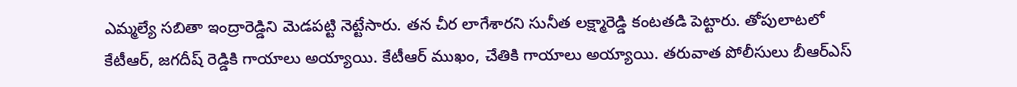ఎమ్మల్యే సబితా ఇంద్రారెడ్డిని మెడపట్టి నెట్టేసారు. తన చీర లాగేశారని సునీత లక్ష్మారెడ్డి కంటతడి పెట్టారు. తోపులాటలో కేటీఆర్, జగదీష్ రెడ్డికి గాయాలు అయ్యాయి. కేటీఆర్ ముఖం, చేతికి గాయాలు అయ్యాయి. తరువాత పోలీసులు బీఆర్ఎస్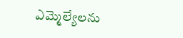ఎమ్మెల్యేలను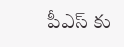పీఎస్ కు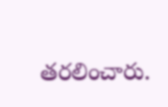తరలించారు.